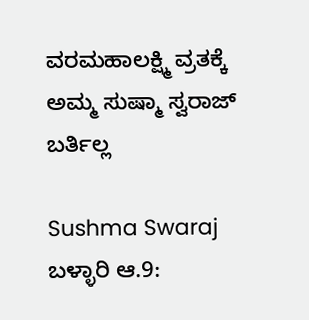ವರಮಹಾಲಕ್ಷ್ಮಿ ವ್ರತಕ್ಕೆ ಅಮ್ಮ ಸುಷ್ಮಾ ಸ್ವರಾಜ್ ಬರ್ತಿಲ್ಲ

Sushma Swaraj
ಬಳ್ಳಾರಿ ಆ.9: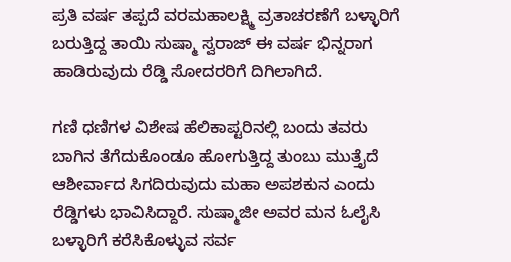ಪ್ರತಿ ವರ್ಷ ತಪ್ಪದೆ ವರಮಹಾಲಕ್ಷ್ಮಿ ವ್ರತಾಚರಣೆಗೆ ಬಳ್ಳಾರಿಗೆ ಬರುತ್ತಿದ್ದ ತಾಯಿ ಸುಷ್ಮಾ ಸ್ವರಾಜ್ ಈ ವರ್ಷ ಭಿನ್ನರಾಗ ಹಾಡಿರುವುದು ರೆಡ್ಡಿ ಸೋದರರಿಗೆ ದಿಗಿಲಾಗಿದೆ.

ಗಣಿ ಧಣಿಗಳ ವಿಶೇಷ ಹೆಲಿಕಾಪ್ಟರಿನಲ್ಲಿ ಬಂದು ತವರು ಬಾಗಿನ ತೆಗೆದುಕೊಂಡೂ ಹೋಗುತ್ತಿದ್ದ ತುಂಬು ಮುತ್ತೈದೆ ಆಶೀರ್ವಾದ ಸಿಗದಿರುವುದು ಮಹಾ ಅಪಶಕುನ ಎಂದು ರೆಡ್ಡಿಗಳು ಭಾವಿಸಿದ್ದಾರೆ. ಸುಷ್ಮಾಜೀ ಅವರ ಮನ ಓಲೈಸಿ ಬಳ್ಳಾರಿಗೆ ಕರೆಸಿಕೊಳ್ಳುವ ಸರ್ವ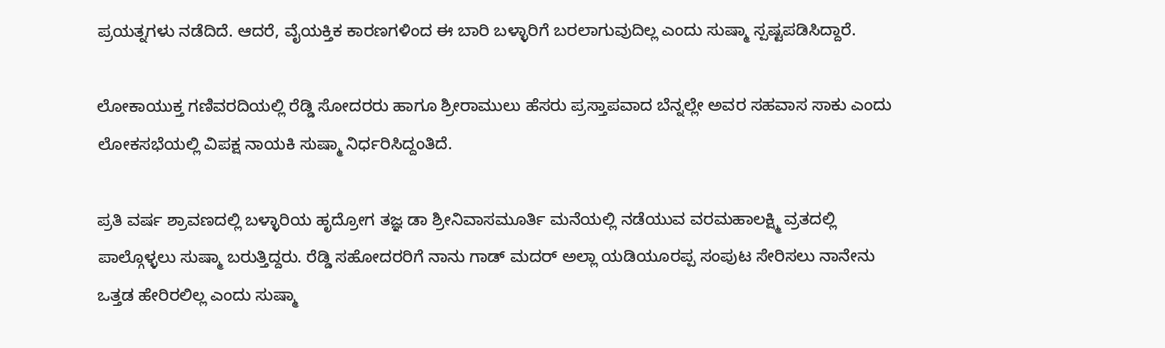ಪ್ರಯತ್ನಗಳು ನಡೆದಿದೆ. ಆದರೆ, ವೈಯಕ್ತಿಕ ಕಾರಣಗಳಿಂದ ಈ ಬಾರಿ ಬಳ್ಳಾರಿಗೆ ಬರಲಾಗುವುದಿಲ್ಲ ಎಂದು ಸುಷ್ಮಾ ಸ್ಪಷ್ಟಪಡಿಸಿದ್ದಾರೆ.

ಲೋಕಾಯುಕ್ತ ಗಣಿವರದಿಯಲ್ಲಿ ರೆಡ್ಡಿ ಸೋದರರು ಹಾಗೂ ಶ್ರೀರಾಮುಲು ಹೆಸರು ಪ್ರಸ್ತಾಪವಾದ ಬೆನ್ನಲ್ಲೇ ಅವರ ಸಹವಾಸ ಸಾಕು ಎಂದು ಲೋಕಸಭೆಯಲ್ಲಿ ವಿಪಕ್ಷ ನಾಯಕಿ ಸುಷ್ಮಾ ನಿರ್ಧರಿಸಿದ್ದಂತಿದೆ.

ಪ್ರತಿ ವರ್ಷ ಶ್ರಾವಣದಲ್ಲಿ ಬಳ್ಳಾರಿಯ ಹೃದ್ರೋಗ ತಜ್ಞ ಡಾ ಶ್ರೀನಿವಾಸಮೂರ್ತಿ ಮನೆಯಲ್ಲಿ ನಡೆಯುವ ವರಮಹಾಲಕ್ಷ್ಮಿ ವ್ರತದಲ್ಲಿ ಪಾಲ್ಗೊಳ್ಳಲು ಸುಷ್ಮಾ ಬರುತ್ತಿದ್ದರು. ರೆಡ್ಡಿ ಸಹೋದರರಿಗೆ ನಾನು ಗಾಡ್ ಮದರ್ ಅಲ್ಲಾ ಯಡಿಯೂರಪ್ಪ ಸಂಪುಟ ಸೇರಿಸಲು ನಾನೇನು ಒತ್ತಡ ಹೇರಿರಲಿಲ್ಲ ಎಂದು ಸುಷ್ಮಾ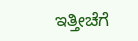ಇತ್ತೀಚೆಗೆ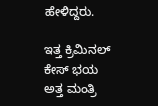ಹೇಳಿದ್ದರು.

ಇತ್ತ ಕ್ರಿಮಿನಲ್ ಕೇಸ್ ಭಯ ಅತ್ತ ಮಂತ್ರಿ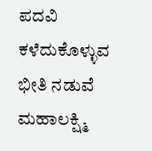ಪದವಿ ಕಳೆದುಕೊಳ್ಳುವ ಭೀತಿ ನಡುವೆ ಮಹಾಲಕ್ಷ್ಮಿ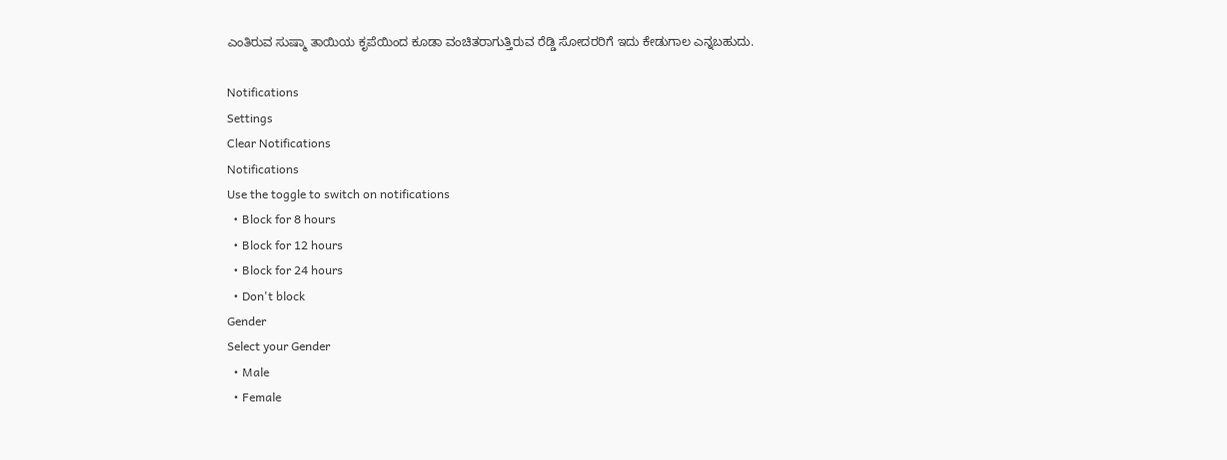ಎಂತಿರುವ ಸುಷ್ಮಾ ತಾಯಿಯ ಕೃಪೆಯಿಂದ ಕೂಡಾ ವಂಚಿತರಾಗುತ್ತಿರುವ ರೆಡ್ಡಿ ಸೋದರರಿಗೆ ಇದು ಕೇಡುಗಾಲ ಎನ್ನಬಹುದು.

Notifications
Settings
Clear Notifications
Notifications
Use the toggle to switch on notifications
  • Block for 8 hours
  • Block for 12 hours
  • Block for 24 hours
  • Don't block
Gender
Select your Gender
  • Male
  • Female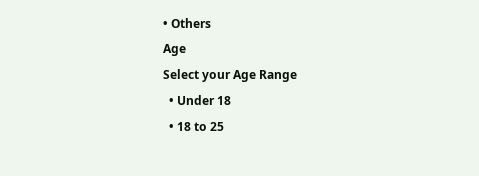• Others
Age
Select your Age Range
  • Under 18
  • 18 to 25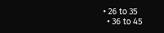• 26 to 35
  • 36 to 45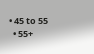• 45 to 55
  • 55+